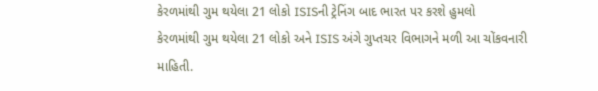કેરળમાંથી ગુમ થયેલા 21 લોકો ISISની ટ્રેનિંગ બાદ ભારત પર કરશે હુમલો
કેરળમાંથી ગુમ થયેલા 21 લોકો અને ISIS અંગે ગુપ્તચર વિભાગને મળી આ ચોંકવનારી માહિતી.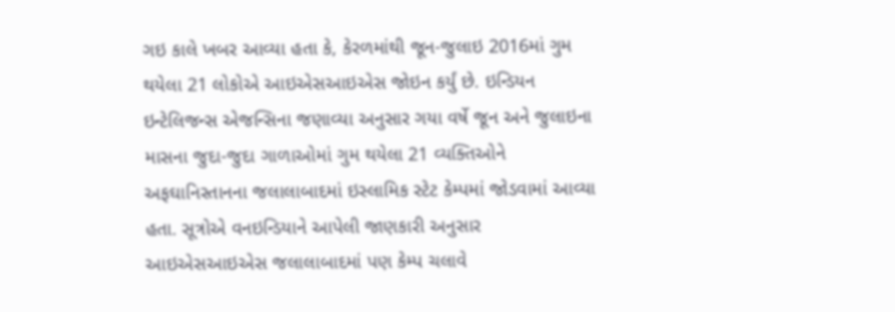ગઇ કાલે ખબર આવ્યા હતા કે, કેરળમાંથી જૂન-જુલાઇ 2016માં ગુમ થયેલા 21 લોકોએ આઇએસઆઇએસ જોઇન કર્યું છે. ઇન્ડિયન ઇન્ટેલિજન્સ એજન્સિના જણાવ્યા અનુસાર ગયા વર્ષે જૂન અને જુલાઇના માસના જુદા-જુદા ગાળાઓમાં ગુમ થયેલા 21 વ્યક્તિઓને અફઘાનિસ્તાનના જલાલાબાદમાં ઇસ્લામિક સ્ટેટ કેમ્પમાં જોડવામાં આવ્યા હતા. સૂત્રોએ વનઇન્ડિયાને આપેલી જાણકારી અનુસાર આઇએસઆઇએસ જલાલાબાદમાં પણ કેમ્પ ચલાવે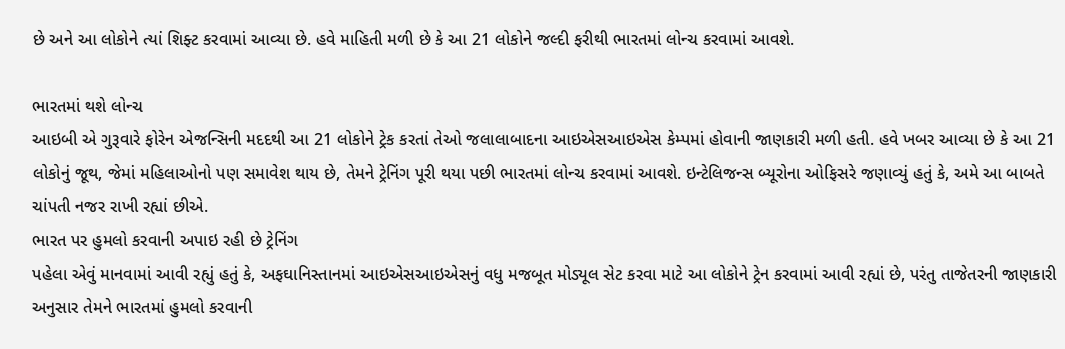છે અને આ લોકોને ત્યાં શિફ્ટ કરવામાં આવ્યા છે. હવે માહિતી મળી છે કે આ 21 લોકોને જલ્દી ફરીથી ભારતમાં લોન્ચ કરવામાં આવશે.

ભારતમાં થશે લોન્ચ
આઇબી એ ગુરૂવારે ફોરેન એજન્સિની મદદથી આ 21 લોકોને ટ્રેક કરતાં તેઓ જલાલાબાદના આઇએસઆઇએસ કેમ્પમાં હોવાની જાણકારી મળી હતી. હવે ખબર આવ્યા છે કે આ 21 લોકોનું જૂથ, જેમાં મહિલાઓનો પણ સમાવેશ થાય છે, તેમને ટ્રેનિંગ પૂરી થયા પછી ભારતમાં લોન્ચ કરવામાં આવશે. ઇન્ટેલિજન્સ બ્યૂરોના ઓફિસરે જણાવ્યું હતું કે, અમે આ બાબતે ચાંપતી નજર રાખી રહ્યાં છીએ.
ભારત પર હુમલો કરવાની અપાઇ રહી છે ટ્રેનિંગ
પહેલા એવું માનવામાં આવી રહ્યું હતું કે, અફઘાનિસ્તાનમાં આઇએસઆઇએસનું વધુ મજબૂત મોડ્યૂલ સેટ કરવા માટે આ લોકોને ટ્રેન કરવામાં આવી રહ્યાં છે, પરંતુ તાજેતરની જાણકારી અનુસાર તેમને ભારતમાં હુમલો કરવાની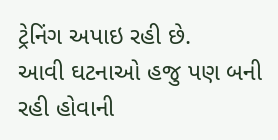ટ્રેનિંગ અપાઇ રહી છે.
આવી ઘટનાઓ હજુ પણ બની રહી હોવાની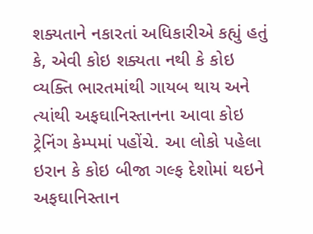શક્યતાને નકારતાં અધિકારીએ કહ્યું હતું કે, એવી કોઇ શક્યતા નથી કે કોઇ વ્યક્તિ ભારતમાંથી ગાયબ થાય અને ત્યાંથી અફઘાનિસ્તાનના આવા કોઇ ટ્રેનિંગ કેમ્પમાં પહોંચે. આ લોકો પહેલા ઇરાન કે કોઇ બીજા ગલ્ફ દેશોમાં થઇને અફઘાનિસ્તાન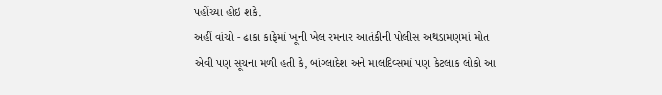પહોંચ્યા હોઇ શકે.
અહીં વાંચો - ઢાકા કાફેમાં ખૂની ખેલ રમનાર આતંકીની પોલીસ અથડામણમાં મોત
એવી પણ સૂચના મળી હતી કે, બાંગ્લાદેશ અને માલદિવ્સમાં પણ કેટલાક લોકો આ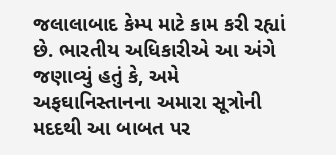જલાલાબાદ કેમ્પ માટે કામ કરી રહ્યાં છે. ભારતીય અધિકારીએ આ અંગે જણાવ્યું હતું કે, અમે અફઘાનિસ્તાનના અમારા સૂત્રોની મદદથી આ બાબત પર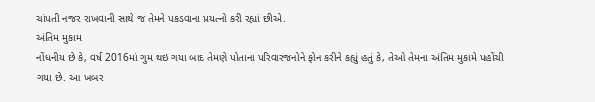ચાંપતી નજર રાખવાની સાથે જ તેમને પકડવાના પ્રયત્નો કરી રહ્યાં છીએ.
અંતિમ મુકામ
નોંધનીય છે કે, વર્ષ 2016માં ગુમ થઇ ગયા બાદ તેમણે પોતાના પરિવારજનોને ફોન કરીને કહ્યું હતું કે, તેઓ તેમના અંતિમ મુકામે પહોંચી ગયા છે. આ ખબર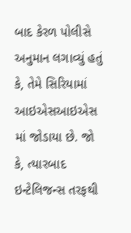બાદ કેરળ પોલીસે અનુમાન લગાવ્યું હતું કે, તેમે સિરિયામાં આઇએસઆઇએસ માં જોડાયા છે. જો કે, ત્યારબાદ ઇન્ટેલિજન્સ તરફથી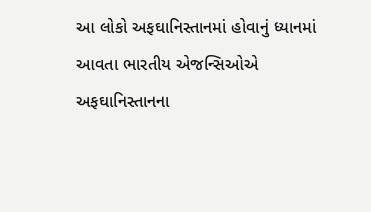આ લોકો અફઘાનિસ્તાનમાં હોવાનું ધ્યાનમાં આવતા ભારતીય એજન્સિઓએ અફઘાનિસ્તાનના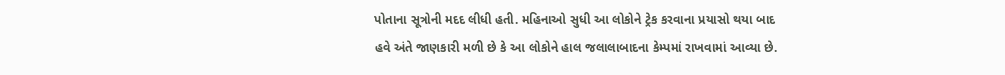પોતાના સૂત્રોની મદદ લીધી હતી. મહિનાઓ સુધી આ લોકોને ટ્રેક કરવાના પ્રયાસો થયા બાદ હવે અંતે જાણકારી મળી છે કે આ લોકોને હાલ જલાલાબાદના કેમ્પમાં રાખવામાં આવ્યા છે.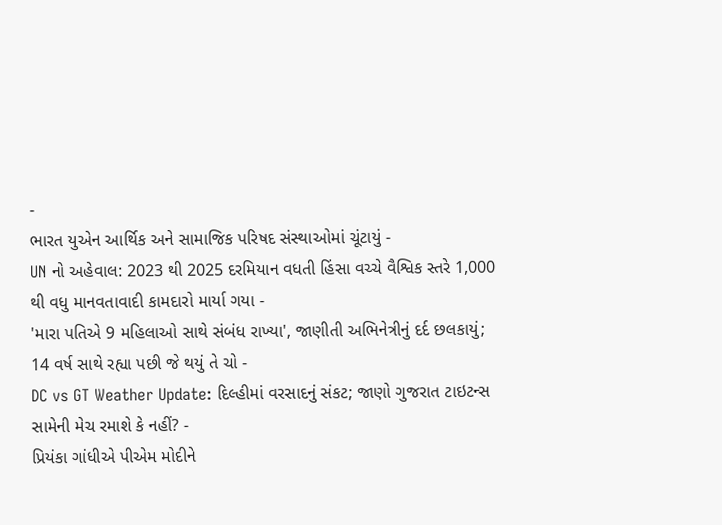-
ભારત યુએન આર્થિક અને સામાજિક પરિષદ સંસ્થાઓમાં ચૂંટાયું -
UN નો અહેવાલ: 2023 થી 2025 દરમિયાન વધતી હિંસા વચ્ચે વૈશ્વિક સ્તરે 1,000 થી વધુ માનવતાવાદી કામદારો માર્યા ગયા -
'મારા પતિએ 9 મહિલાઓ સાથે સંબંધ રાખ્યા', જાણીતી અભિનેત્રીનું દર્દ છલકાયું; 14 વર્ષ સાથે રહ્યા પછી જે થયું તે ચો -
DC vs GT Weather Update: દિલ્હીમાં વરસાદનું સંકટ; જાણો ગુજરાત ટાઇટન્સ સામેની મેચ રમાશે કે નહીં? -
પ્રિયંકા ગાંધીએ પીએમ મોદીને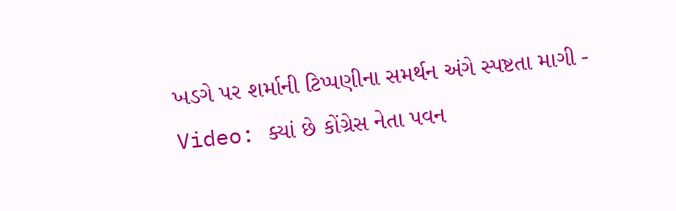ખડગે પર શર્માની ટિપ્પણીના સમર્થન અંગે સ્પષ્ટતા માગી -
Video: ક્યાં છે કોંગ્રેસ નેતા પવન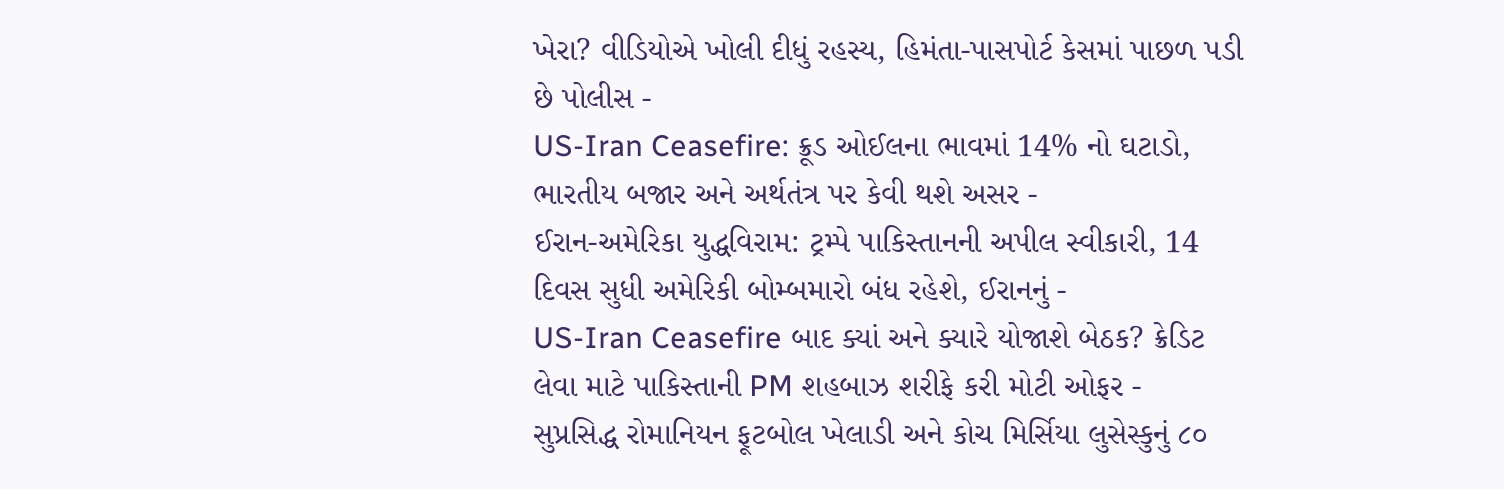ખેરા? વીડિયોએ ખોલી દીધું રહસ્ય, હિમંતા-પાસપોર્ટ કેસમાં પાછળ પડી છે પોલીસ -
US-Iran Ceasefire: ક્રૂડ ઓઈલના ભાવમાં 14% નો ઘટાડો, ભારતીય બજાર અને અર્થતંત્ર પર કેવી થશે અસર -
ઈરાન-અમેરિકા યુદ્ધવિરામ: ટ્રમ્પે પાકિસ્તાનની અપીલ સ્વીકારી, 14 દિવસ સુધી અમેરિકી બોમ્બમારો બંધ રહેશે, ઈરાનનું -
US-Iran Ceasefire બાદ ક્યાં અને ક્યારે યોજાશે બેઠક? ક્રેડિટ લેવા માટે પાકિસ્તાની PM શહબાઝ શરીફે કરી મોટી ઓફર -
સુપ્રસિદ્ધ રોમાનિયન ફૂટબોલ ખેલાડી અને કોચ મિર્સિયા લુસેસ્કુનું ૮૦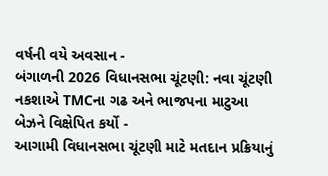વર્ષની વયે અવસાન -
બંગાળની 2026 વિધાનસભા ચૂંટણી: નવા ચૂંટણી નકશાએ TMCના ગઢ અને ભાજપના માટુઆ બેઝને વિક્ષેપિત કર્યો -
આગામી વિધાનસભા ચૂંટણી માટે મતદાન પ્રક્રિયાનું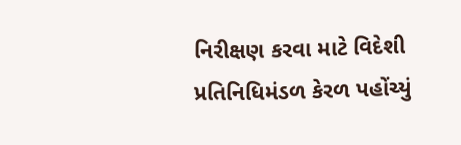નિરીક્ષણ કરવા માટે વિદેશી પ્રતિનિધિમંડળ કેરળ પહોંચ્યું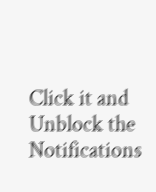Click it and Unblock the Notifications